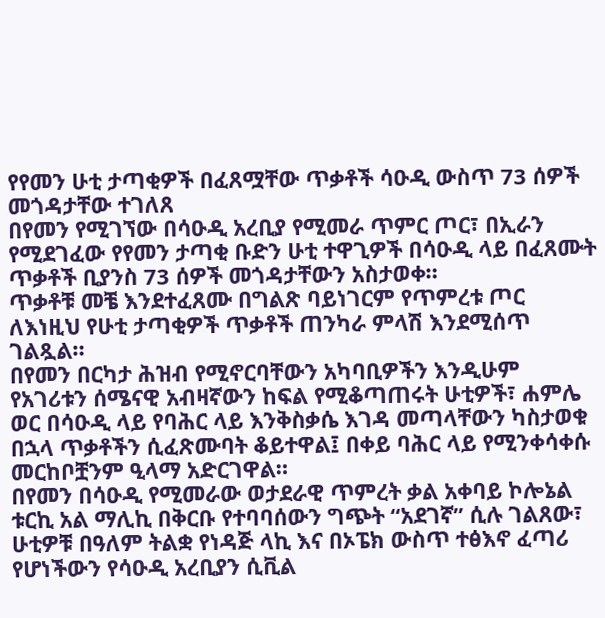የየመን ሁቲ ታጣቂዎች በፈጸሟቸው ጥቃቶች ሳዑዲ ውስጥ 73 ሰዎች መጎዳታቸው ተገለጸ
በየመን የሚገኘው በሳዑዲ አረቢያ የሚመራ ጥምር ጦር፣ በኢራን የሚደገፈው የየመን ታጣቂ ቡድን ሁቲ ተዋጊዎች በሳዑዲ ላይ በፈጸሙት ጥቃቶች ቢያንስ 73 ሰዎች መጎዳታቸውን አስታወቀ።
ጥቃቶቹ መቼ እንደተፈጸሙ በግልጽ ባይነገርም የጥምረቱ ጦር ለእነዚህ የሁቲ ታጣቂዎች ጥቃቶች ጠንካራ ምላሽ እንደሚሰጥ ገልጿል።
በየመን በርካታ ሕዝብ የሚኖርባቸውን አካባቢዎችን እንዲሁም የአገሪቱን ሰሜናዊ አብዛኛውን ከፍል የሚቆጣጠሩት ሁቲዎች፣ ሐምሌ ወር በሳዑዲ ላይ የባሕር ላይ እንቅስቃሴ እገዳ መጣላቸውን ካስታወቁ በኋላ ጥቃቶችን ሲፈጽሙባት ቆይተዋል፤ በቀይ ባሕር ላይ የሚንቀሳቀሱ መርከቦቿንም ዒላማ አድርገዋል።
በየመን በሳዑዲ የሚመራው ወታደራዊ ጥምረት ቃል አቀባይ ኮሎኔል ቱርኪ አል ማሊኪ በቅርቡ የተባባሰውን ግጭት “አደገኛ” ሲሉ ገልጸው፣ ሁቲዎቹ በዓለም ትልቋ የነዳጅ ላኪ እና በኦፔክ ውስጥ ተፅእኖ ፈጣሪ የሆነችውን የሳዑዲ አረቢያን ሲቪል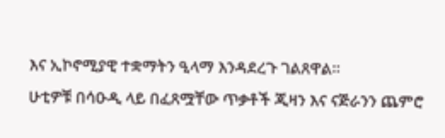እና ኢኮኖሚያዊ ተቋማትን ዒላማ እንዳደረጉ ገልጸዋል።
ሁቲዎቹ በሳዑዲ ላይ በፈጸሟቸው ጥቃቶች ጂዛን እና ናጅራንን ጨምሮ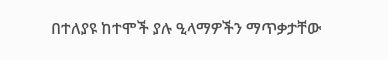በተለያዩ ከተሞች ያሉ ዒላማዎችን ማጥቃታቸው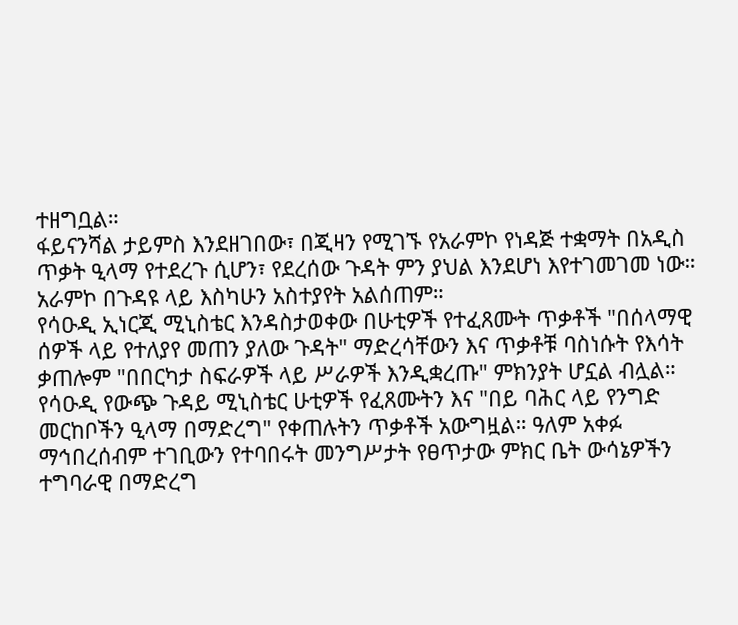ተዘግቧል።
ፋይናንሻል ታይምስ እንደዘገበው፣ በጂዛን የሚገኙ የአራምኮ የነዳጅ ተቋማት በአዲስ ጥቃት ዒላማ የተደረጉ ሲሆን፣ የደረሰው ጉዳት ምን ያህል እንደሆነ እየተገመገመ ነው። አራምኮ በጉዳዩ ላይ እስካሁን አስተያየት አልሰጠም።
የሳዑዲ ኢነርጂ ሚኒስቴር እንዳስታወቀው በሁቲዎች የተፈጸሙት ጥቃቶች "በሰላማዊ ሰዎች ላይ የተለያየ መጠን ያለው ጉዳት" ማድረሳቸውን እና ጥቃቶቹ ባስነሱት የእሳት ቃጠሎም "በበርካታ ስፍራዎች ላይ ሥራዎች እንዲቋረጡ" ምክንያት ሆኗል ብሏል።
የሳዑዲ የውጭ ጉዳይ ሚኒስቴር ሁቲዎች የፈጸሙትን እና "በይ ባሕር ላይ የንግድ መርከቦችን ዒላማ በማድረግ" የቀጠሉትን ጥቃቶች አውግዟል። ዓለም አቀፉ ማኅበረሰብም ተገቢውን የተባበሩት መንግሥታት የፀጥታው ምክር ቤት ውሳኔዎችን ተግባራዊ በማድረግ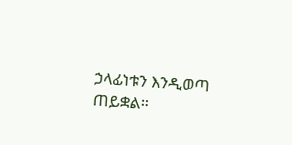ኃላፊነቱን እንዲወጣ ጠይቋል።